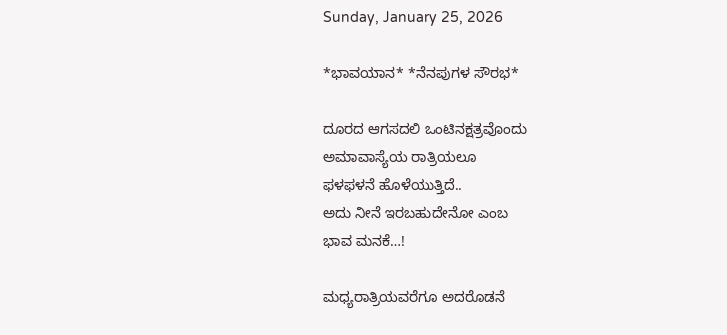Sunday, January 25, 2026

*ಭಾವಯಾನ* *ನೆನಪುಗಳ ಸೌರಭ*

ದೂರದ ಆಗಸದಲಿ ಒಂಟಿನಕ್ಷತ್ರವೊಂದು
ಅಮಾವಾಸ್ಯೆಯ ರಾತ್ರಿಯಲೂ
ಫಳಫಳನೆ ಹೊಳೆಯುತ್ತಿದೆ..
ಅದು ನೀನೆ ಇರಬಹುದೇನೋ ಎಂಬ
ಭಾವ ಮನಕೆ…!

ಮಧ್ಯರಾತ್ರಿಯವರೆಗೂ ಅದರೊಡನೆ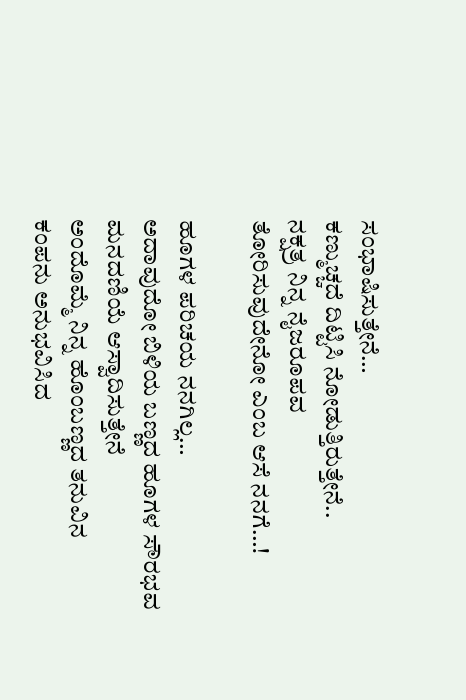ಸಂಭಾಷಿಸುತ್ತೇನೆ…
ಕಣ್ಮುಚ್ಚದೆ ದಿಟ್ಟಿಸಿ ನೋಡುತ್ತಿರುತ್ತೇನೆ..
ನಕ್ಷತ್ರ ನಿನ್ನ ನೈಜರೂಪವ
ತೋರಿಸುವುದೇನೋ ಎಂಬ ಆಸೆ ನನಗೆ…!

ಹೂಗಳ ಪರಿಚಯ ನನಗಿಲ್ಲ…
ಅದಾವುದೋ ಬಿಳಿಯ ಬಣ್ಣದ ಹೂಗಳ ಸೌರಭವ
ಮನದಣಿಯೆ ಆಸ್ವಾದಿಸುತ್ತೇನೆ
ಅಂದೊಮ್ಮೆ ನಿನ್ನ ಹೊಂಬಣ್ಣದ ತನುವಿನ
ಕಂಪನು ಅನುಭವಿಸಿದ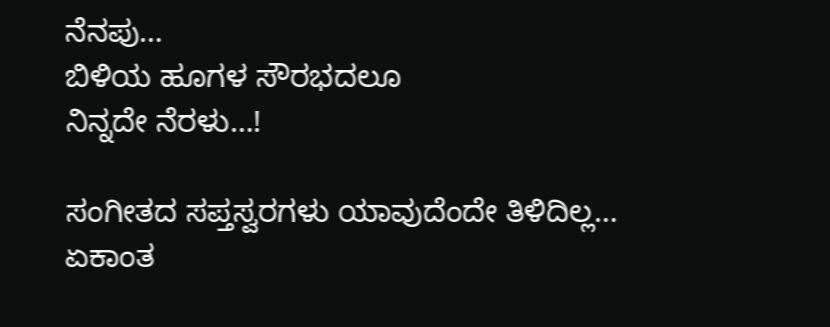ನೆನಪು…
ಬಿಳಿಯ ಹೂಗಳ ಸೌರಭದಲೂ
ನಿನ್ನದೇ ನೆರಳು…!

ಸಂಗೀತದ ಸಪ್ತಸ್ವರಗಳು ಯಾವುದೆಂದೇ ತಿಳಿದಿಲ್ಲ…
ಏಕಾಂತ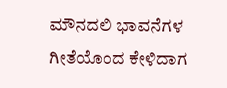ಮೌನದಲಿ ಭಾವನೆಗಳ ಗೀತೆಯೊಂದ ಕೇಳಿದಾಗ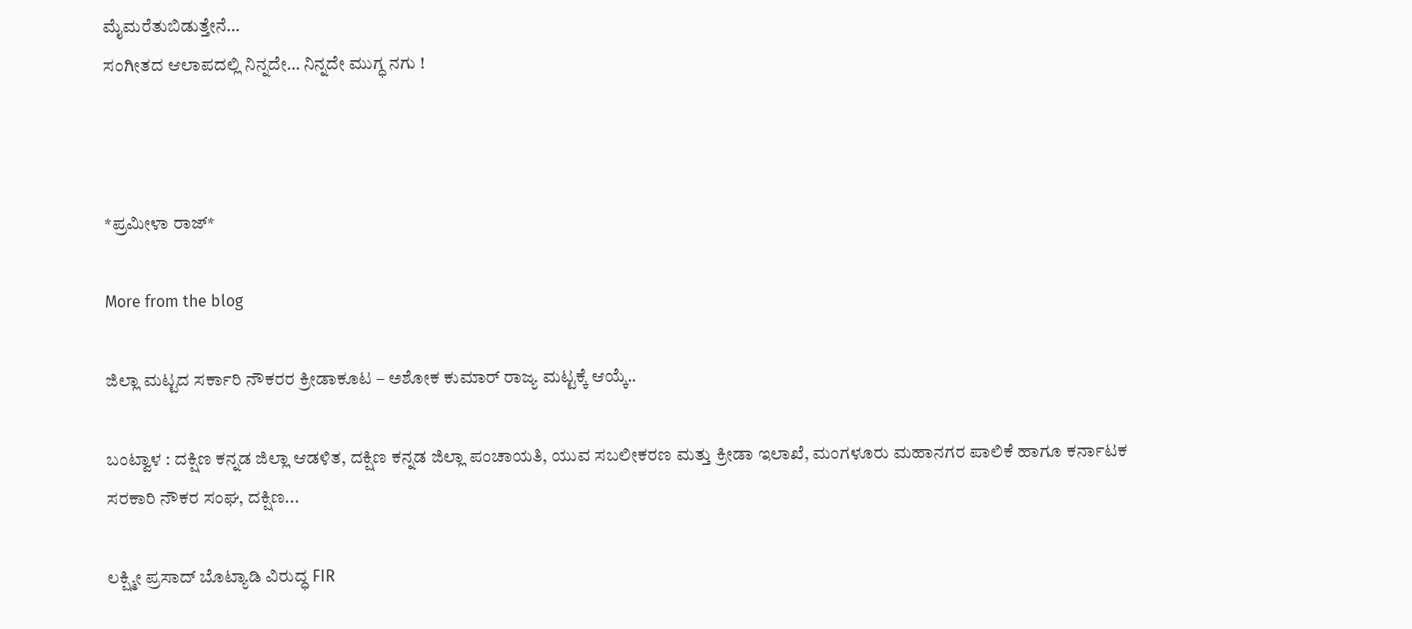ಮೈಮರೆತುಬಿಡುತ್ತೇನೆ…
ಸಂಗೀತದ ಆಲಾಪದಲ್ಲಿ ನಿನ್ನದೇ… ನಿನ್ನದೇ ಮುಗ್ಧ ನಗು !



*ಪ್ರಮೀಳಾ ರಾಜ್*

More from the blog

ಜಿಲ್ಲಾ ಮಟ್ಟದ ಸರ್ಕಾರಿ ನೌಕರರ ಕ್ರೀಡಾಕೂಟ – ಅಶೋಕ ಕುಮಾರ್ ರಾಜ್ಯ ಮಟ್ಟಕ್ಕೆ ಆಯ್ಕೆ..

ಬಂಟ್ವಾಳ : ದಕ್ಷಿಣ ಕನ್ನಡ ಜಿಲ್ಲಾ ಆಡಳಿತ, ದಕ್ಷಿಣ ಕನ್ನಡ ಜಿಲ್ಲಾ ಪಂಚಾಯತಿ, ಯುವ ಸಬಲೀಕರಣ ಮತ್ತು ಕ್ರೀಡಾ ಇಲಾಖೆ, ಮಂಗಳೂರು ಮಹಾನಗರ ಪಾಲಿಕೆ ಹಾಗೂ ಕರ್ನಾಟಕ ಸರಕಾರಿ ನೌಕರ ಸಂಘ, ದಕ್ಷಿಣ...

ಲಕ್ಷ್ಮೀ ಪ್ರಸಾದ್ ಬೊಟ್ಯಾಡಿ ವಿರುದ್ಧ FIR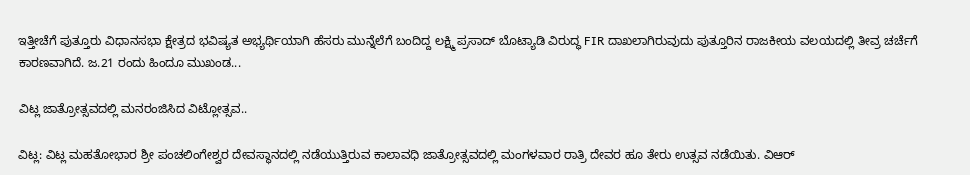ಇತ್ತೀಚೆಗೆ ಪುತ್ತೂರು ವಿಧಾನಸಭಾ ಕ್ಷೇತ್ರದ ಭವಿಷ್ಯತ ಅಭ್ಯರ್ಥಿಯಾಗಿ ಹೆಸರು ಮುನ್ನೆಲೆಗೆ ಬಂದಿದ್ದ ಲಕ್ಷ್ಮಿ ಪ್ರಸಾದ್ ಬೊಟ್ಯಾಡಿ ವಿರುದ್ಧ FIR ದಾಖಲಾಗಿರುವುದು ಪುತ್ತೂರಿನ ರಾಜಕೀಯ ವಲಯದಲ್ಲಿ ತೀವ್ರ ಚರ್ಚೆಗೆ ಕಾರಣವಾಗಿದೆ. ಜ.21 ರಂದು ಹಿಂದೂ ಮುಖಂಡ...

ವಿಟ್ಲ ಜಾತ್ರೋತ್ಸವದಲ್ಲಿ ಮನರಂಜಿಸಿದ ವಿಟ್ಲೋತ್ಸವ..

ವಿಟ್ಲ: ವಿಟ್ಲ ಮಹತೋಭಾರ ಶ್ರೀ ಪಂಚಲಿಂಗೇಶ್ವರ ದೇವಸ್ಥಾನದಲ್ಲಿ ನಡೆಯುತ್ತಿರುವ ಕಾಲಾವಧಿ ಜಾತ್ರೋತ್ಸವದಲ್ಲಿ ಮಂಗಳವಾರ ರಾತ್ರಿ ದೇವರ ಹೂ ತೇರು ಉತ್ಸವ ನಡೆಯಿತು. ವಿಆರ್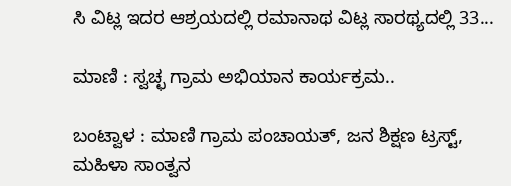ಸಿ ವಿಟ್ಲ ಇದರ ಆಶ್ರಯದಲ್ಲಿ ರಮಾನಾಥ ವಿಟ್ಲ ಸಾರಥ್ಯದಲ್ಲಿ 33...

ಮಾಣಿ : ಸ್ವಚ್ಛ ಗ್ರಾಮ ಅಭಿಯಾನ ಕಾರ್ಯಕ್ರಮ..

ಬಂಟ್ವಾಳ : ಮಾಣಿ ಗ್ರಾಮ ಪಂಚಾಯತ್, ಜನ ಶಿಕ್ಷಣ ಟ್ರಸ್ಟ್, ಮಹಿಳಾ ಸಾಂತ್ವನ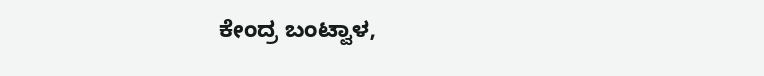ಕೇಂದ್ರ ಬಂಟ್ವಾಳ,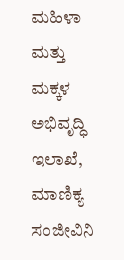ಮಹಿಳಾ ಮತ್ತು ಮಕ್ಕಳ ಅಭಿವೃದ್ಧಿ ಇಲಾಖೆ, ಮಾಣಿಕ್ಯ ಸಂಜೀವಿನಿ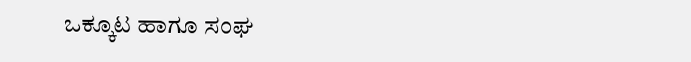ಒಕ್ಕೂಟ ಹಾಗೂ ಸಂಘ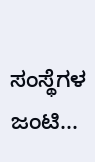ಸಂಸ್ಥೆಗಳ ಜಂಟಿ...